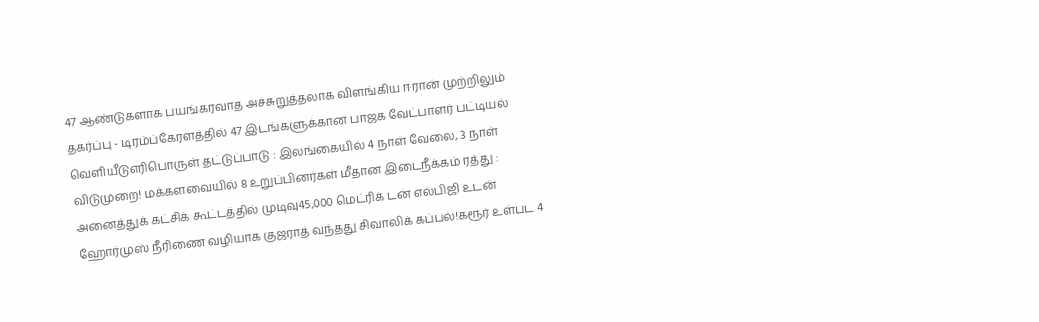47 ஆண்டுகளாக பயங்கரவாத அச்சுறுத்தலாக விளங்கிய ஈரான் முற்றிலும் தகர்ப்பு - டிரம்ப்கேரளத்தில் 47 இடங்களுக்கான பாஜக வேட்பாளர் பட்டியல் வெளியீடுஎரிபொருள் தட்டுப்பாடு : இலங்கையில் 4 நாள் வேலை, 3 நாள் விடுமுறை! மக்களவையில் 8 உறுப்பினர்கள் மீதான இடைநீக்கம் ரத்து : அனைத்துக் கட்சிக் கூட்டத்தில் முடிவு45,000 மெட்ரிக் டன் எல்பிஜி உடன் ஹோர்முஸ் நீரிணை வழியாக குஜராத் வந்தது சிவாலிக் கப்பல்!கரூர் உள்பட 4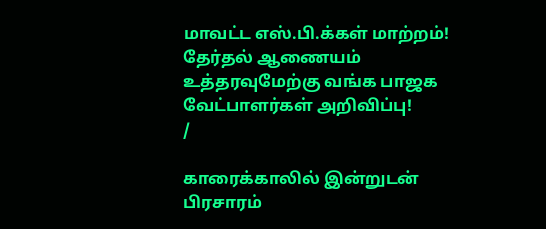மாவட்ட எஸ்.பி.க்கள் மாற்றம்! தேர்தல் ஆணையம் உத்தரவுமேற்கு வங்க பாஜக வேட்பாளர்கள் அறிவிப்பு!
/

காரைக்காலில் இன்றுடன் பிரசாரம்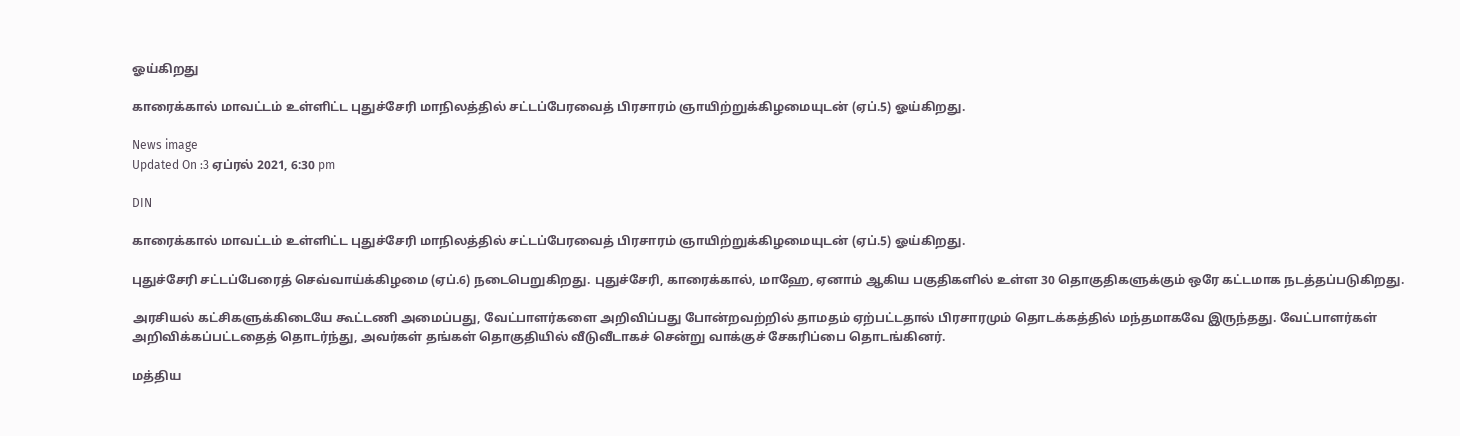ஓய்கிறது

காரைக்கால் மாவட்டம் உள்ளிட்ட புதுச்சேரி மாநிலத்தில் சட்டப்பேரவைத் பிரசாரம் ஞாயிற்றுக்கிழமையுடன் (ஏப்.5) ஓய்கிறது.

News image
Updated On :3 ஏப்ரல் 2021, 6:30 pm

DIN

காரைக்கால் மாவட்டம் உள்ளிட்ட புதுச்சேரி மாநிலத்தில் சட்டப்பேரவைத் பிரசாரம் ஞாயிற்றுக்கிழமையுடன் (ஏப்.5) ஓய்கிறது.

புதுச்சேரி சட்டப்பேரைத் செவ்வாய்க்கிழமை (ஏப்.6) நடைபெறுகிறது. புதுச்சேரி, காரைக்கால், மாஹே, ஏனாம் ஆகிய பகுதிகளில் உள்ள 30 தொகுதிகளுக்கும் ஒரே கட்டமாக நடத்தப்படுகிறது.

அரசியல் கட்சிகளுக்கிடையே கூட்டணி அமைப்பது, வேட்பாளர்களை அறிவிப்பது போன்றவற்றில் தாமதம் ஏற்பட்டதால் பிரசாரமும் தொடக்கத்தில் மந்தமாகவே இருந்தது. வேட்பாளர்கள் அறிவிக்கப்பட்டதைத் தொடர்ந்து, அவர்கள் தங்கள் தொகுதியில் வீடுவீடாகச் சென்று வாக்குச் சேகரிப்பை தொடங்கினர்.

மத்திய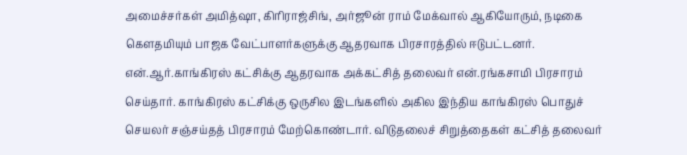அமைச்சர்கள் அமித்ஷா, கிரிராஜ்சிங், அர்ஜூன் ராம் மேக்வால் ஆகியோரும், நடிகை கெளதமியும் பாஜக வேட்பாளர்களுக்கு ஆதரவாக பிரசாரத்தில் ஈடுபட்டனர். என்.ஆர்.காங்கிரஸ் கட்சிக்கு ஆதரவாக அக்கட்சித் தலைவர் என்.ரங்கசாமி பிரசாரம் செய்தார். காங்கிரஸ் கட்சிக்கு ஒருசில இடங்களில் அகில இந்திய காங்கிரஸ் பொதுச் செயலர் சஞ்சய்தத் பிரசாரம் மேற்கொண்டார். விடுதலைச் சிறுத்தைகள் கட்சித் தலைவர்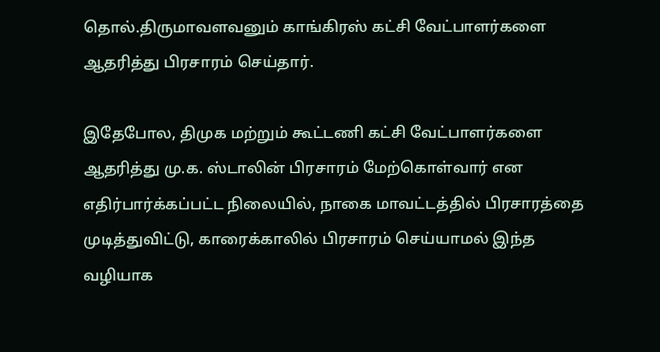தொல்.திருமாவளவனும் காங்கிரஸ் கட்சி வேட்பாளர்களை ஆதரித்து பிரசாரம் செய்தார்.

இதேபோல, திமுக மற்றும் கூட்டணி கட்சி வேட்பாளர்களை ஆதரித்து மு.க. ஸ்டாலின் பிரசாரம் மேற்கொள்வார் என எதிர்பார்க்கப்பட்ட நிலையில், நாகை மாவட்டத்தில் பிரசாரத்தை முடித்துவிட்டு, காரைக்காலில் பிரசாரம் செய்யாமல் இந்த வழியாக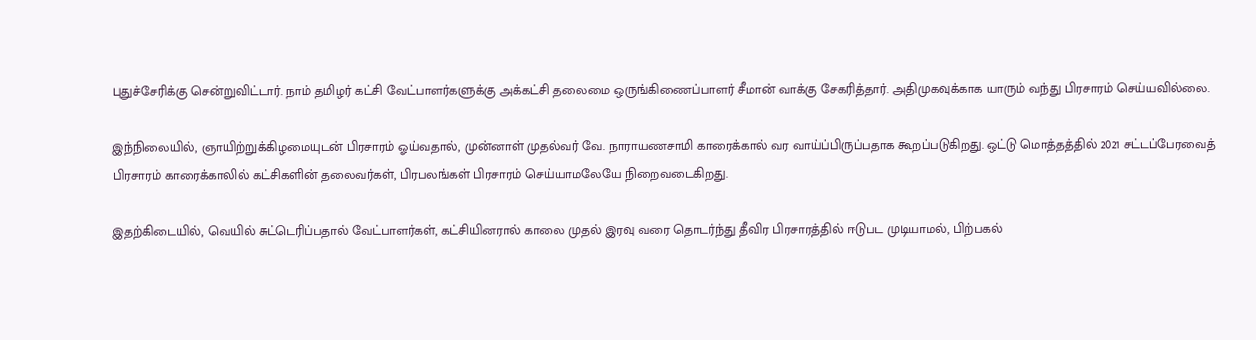புதுச்சேரிக்கு சென்றுவிட்டார். நாம் தமிழர் கட்சி வேட்பாளர்களுக்கு அக்கட்சி தலைமை ஒருங்கிணைப்பாளர் சீமான் வாக்கு சேகரித்தார். அதிமுகவுக்காக யாரும் வந்து பிரசாரம் செய்யவில்லை.

இந்நிலையில், ஞாயிற்றுக்கிழமையுடன் பிரசாரம் ஓய்வதால், முன்னாள் முதல்வர் வே. நாராயணசாமி காரைக்கால் வர வாய்ப்பிருப்பதாக கூறப்படுகிறது. ஒட்டு மொத்தத்தில் 2021 சட்டப்பேரவைத் பிரசாரம் காரைக்காலில் கட்சிகளின் தலைவர்கள், பிரபலங்கள் பிரசாரம் செய்யாமலேயே நிறைவடைகிறது.

இதற்கிடையில், வெயில் சுட்டெரிப்பதால் வேட்பாளர்கள், கட்சியினரால் காலை முதல் இரவு வரை தொடர்ந்து தீவிர பிரசாரத்தில் ஈடுபட முடியாமல், பிற்பகல்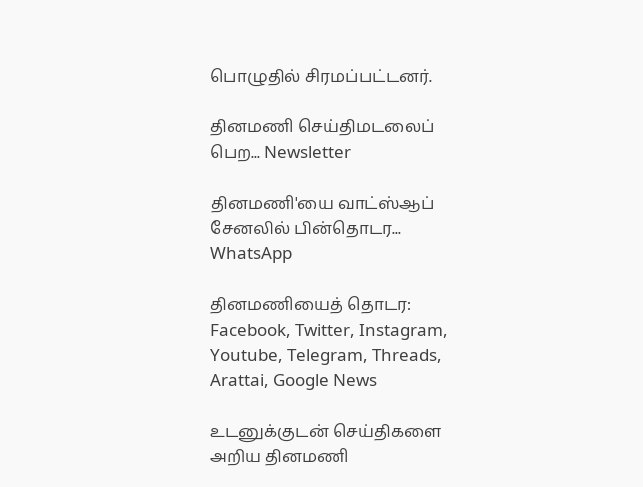பொழுதில் சிரமப்பட்டனர்.

தினமணி செய்திமடலைப் பெற... Newsletter

தினமணி'யை வாட்ஸ்ஆப் சேனலில் பின்தொடர... WhatsApp

தினமணியைத் தொடர: Facebook, Twitter, Instagram, Youtube, Telegram, Threads, Arattai, Google News

உடனுக்குடன் செய்திகளை அறிய தினமணி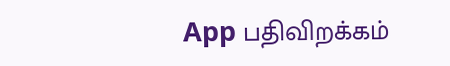App பதிவிறக்கம்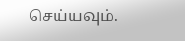செய்யவும்.